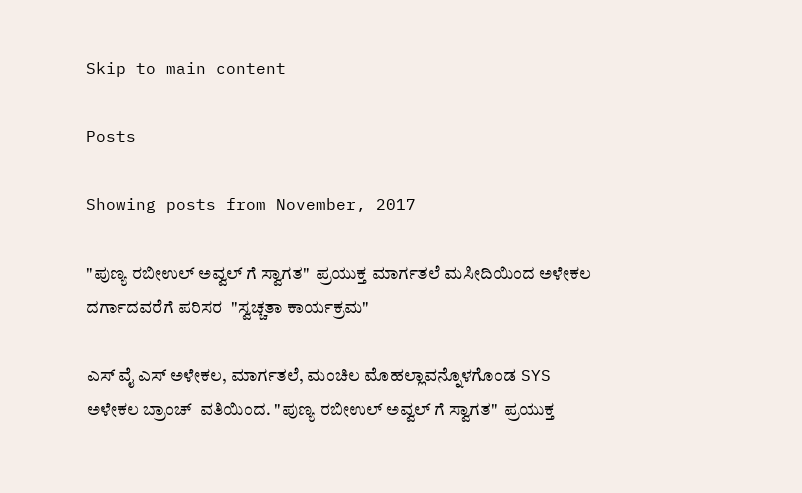Skip to main content

Posts

Showing posts from November, 2017

"ಪುಣ್ಯ ರಬೀಉಲ್ ಅವ್ವಲ್ ಗೆ ಸ್ವಾಗತ"  ಪ್ರಯುಕ್ತ ಮಾರ್ಗತಲೆ ಮಸೀದಿಯಿಂದ ಅಳೇಕಲ ದರ್ಗಾದವರೆಗೆ ಪರಿಸರ  "ಸ್ವಚ್ಚತಾ ಕಾರ್ಯಕ್ರಮ"

ಎಸ್ ವೈ ಎಸ್ ಅಳೇಕಲ, ಮಾರ್ಗತಲೆ, ಮಂಚಿಲ ಮೊಹಲ್ಲಾವನ್ನೊಳಗೊಂಡ SYS ಅಳೇಕಲ ಬ್ರಾಂಚ್  ವತಿಯಿಂದ. "ಪುಣ್ಯ ರಬೀಉಲ್ ಅವ್ವಲ್ ಗೆ ಸ್ವಾಗತ"  ಪ್ರಯುಕ್ತ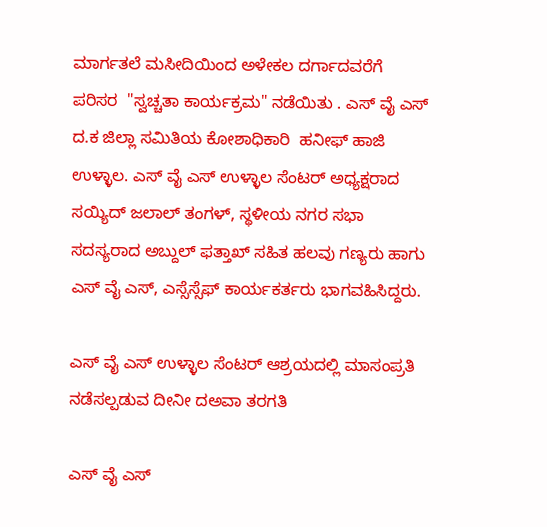ಮಾರ್ಗತಲೆ ಮಸೀದಿಯಿಂದ ಅಳೇಕಲ ದರ್ಗಾದವರೆಗೆ ಪರಿಸರ  "ಸ್ವಚ್ಚತಾ ಕಾರ್ಯಕ್ರಮ" ನಡೆಯಿತು . ಎಸ್ ವೈ ಎಸ್ ದ.ಕ ಜಿಲ್ಲಾ ಸಮಿತಿಯ ಕೋಶಾಧಿಕಾರಿ  ಹನೀಫ್ ಹಾಜಿ ಉಳ್ಳಾಲ. ಎಸ್ ವೈ ಎಸ್ ಉಳ್ಳಾಲ ಸೆಂಟರ್ ಅಧ್ಯಕ್ಷರಾದ ಸಯ್ಯಿದ್ ಜಲಾಲ್ ತಂಗಳ್, ಸ್ಥಳೀಯ ನಗರ ಸಭಾ ಸದಸ್ಯರಾದ ಅಬ್ದುಲ್ ಫತ್ತಾಖ್ ಸಹಿತ ಹಲವು ಗಣ್ಯರು ಹಾಗು ಎಸ್ ವೈ ಎಸ್, ಎಸ್ಸೆಸ್ಸೆಫ್ ಕಾರ್ಯಕರ್ತರು ಭಾಗವಹಿಸಿದ್ದರು.

ಎಸ್ ವೈ ಎಸ್ ಉಳ್ಳಾಲ ಸೆಂಟರ್ ಆಶ್ರಯದಲ್ಲಿ ಮಾಸಂಪ್ರತಿ ನಡೆಸಲ್ಪಡುವ ದೀನೀ ದಅವಾ ತರಗತಿ

ಎಸ್ ವೈ ಎಸ್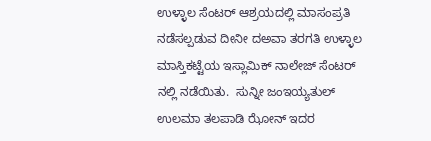ಉಳ್ಳಾಲ ಸೆಂಟರ್ ಆಶ್ರಯದಲ್ಲಿ ಮಾಸಂಪ್ರತಿ ನಡೆಸಲ್ಪಡುವ ದೀನೀ ದಅವಾ ತರಗತಿ ಉಳ್ಳಾಲ ಮಾಸ್ತಿಕಟ್ಟೆಯ ಇಸ್ಲಾಮಿಕ್ ನಾಲೇಜ್ ಸೆಂಟರ್ ನಲ್ಲಿ ನಡೆಯಿತು.  ಸುನ್ನೀ ಜಂಇಯ್ಯತುಲ್ ಉಲಮಾ ತಲಪಾಡಿ ಝೋನ್ ಇದರ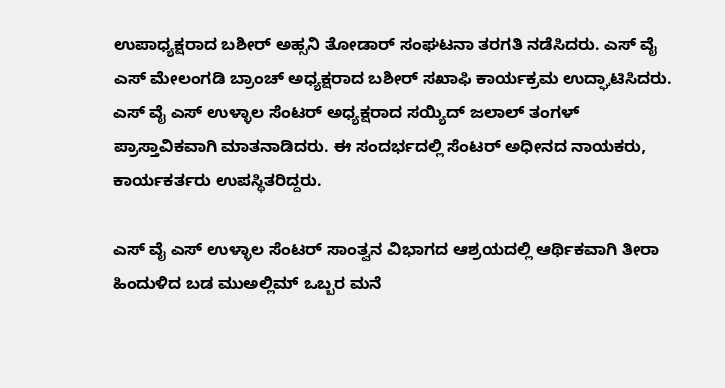ಉಪಾಧ್ಯಕ್ಷರಾದ ಬಶೀರ್ ಅಹ್ಸನಿ ತೋಡಾರ್ ಸಂಘಟನಾ ತರಗತಿ ನಡೆಸಿದರು. ಎಸ್ ವೈ ಎಸ್ ಮೇಲಂಗಡಿ ಬ್ರಾಂಚ್ ಅಧ್ಯಕ್ಷರಾದ ಬಶೀರ್ ಸಖಾಫಿ ಕಾರ್ಯಕ್ರಮ ಉದ್ಘಾಟಿಸಿದರು. ಎಸ್ ವೈ ಎಸ್ ಉಳ್ಳಾಲ ಸೆಂಟರ್ ಅಧ್ಯಕ್ಷರಾದ ಸಯ್ಯಿದ್ ಜಲಾಲ್ ತಂಗಳ್ ಪ್ರಾಸ್ತಾವಿಕವಾಗಿ ಮಾತನಾಡಿದರು. ಈ ಸಂದರ್ಭದಲ್ಲಿ ಸೆಂಟರ್ ಅಧೀನದ ನಾಯಕರು, ಕಾರ್ಯಕರ್ತರು ಉಪಸ್ಥಿತರಿದ್ದರು.

ಎಸ್ ವೈ ಎಸ್ ಉಳ್ಳಾಲ ಸೆಂಟರ್ ಸಾಂತ್ವನ ವಿಭಾಗದ ಆಶ್ರಯದಲ್ಲಿ ಆರ್ಥಿಕವಾಗಿ ತೀರಾ ಹಿಂದುಳಿದ ಬಡ ಮುಅಲ್ಲಿಮ್ ಒಬ್ಬರ ಮನೆ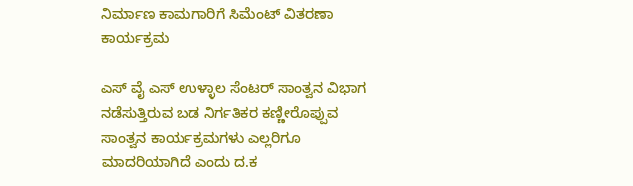ನಿರ್ಮಾಣ ಕಾಮಗಾರಿಗೆ ಸಿಮೆಂಟ್ ವಿತರಣಾ ಕಾರ್ಯಕ್ರಮ

ಎಸ್ ವೈ ಎಸ್ ಉಳ್ಳಾಲ ಸೆಂಟರ್ ಸಾಂತ್ವನ ವಿಭಾಗ ನಡೆಸುತ್ತಿರುವ ಬಡ ನಿರ್ಗತಿಕರ ಕಣ್ಣೀರೊಪ್ಪುವ ಸಾಂತ್ವನ ಕಾರ್ಯಕ್ರಮಗಳು ಎಲ್ಲರಿಗೂ ಮಾದರಿಯಾಗಿದೆ ಎಂದು ದ.ಕ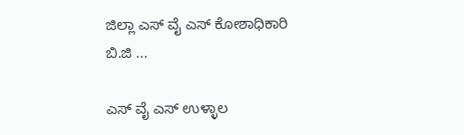ಜಿಲ್ಲಾ ಎಸ್ ವೈ ಎಸ್ ಕೋಶಾಧಿಕಾರಿ ಬಿ.ಜಿ ...

ಎಸ್ ವೈ ಎಸ್ ಉಳ್ಳಾಲ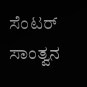ಸೆಂಟರ್ ಸಾಂತ್ವನ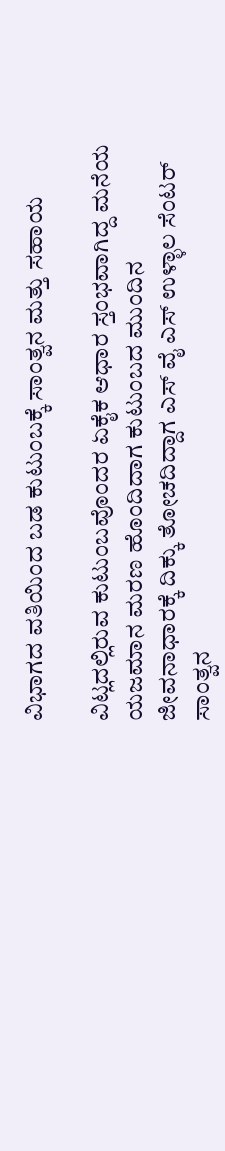ವಿಭಾಗದ ವತಿಯಿಂದ ಬಡ ಕುಟುಂಬಕ್ಕೆ ಸಾಂತ್ವನ ಮತ್ತು ಸಹಾಯ

ವಿಟ್ಲದಲ್ಲಿರುವ ಕುಟುಂಬವೊಂದರ ಏಕೈಕ ಆಧಾರ ಸ್ತಂಭವಾಗಿದ್ದ ಮನೆಯ ಯಜಮಾನ ಮರಣ ಹೊಂದಿದಾಗ ಕುಟುಂಬದ ಮುಂದಿನ ಜೀವನಾಧಾರಕ್ಕೆ ದಿಕ್ಕು ತೋಚದಿದ್ದಾಗ ಎಸ್ ವೈ ಎಸ್ ಉಳ್ಳಾಲ ಸೆಂಟರ್ ಸಾಂತ್ವನ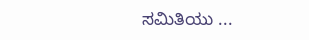ಸಮಿತಿಯು ...